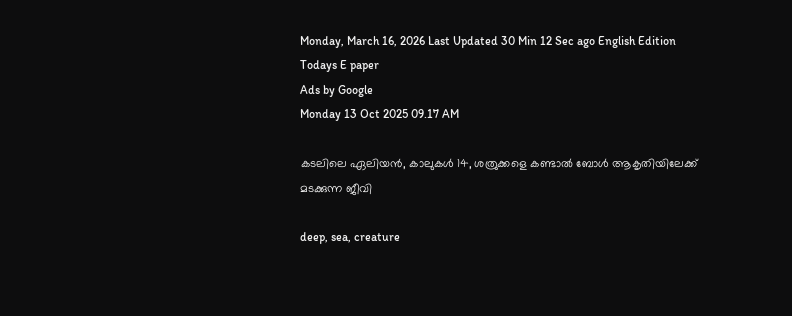Monday, March 16, 2026 Last Updated 30 Min 12 Sec ago English Edition
Todays E paper
Ads by Google
Monday 13 Oct 2025 09.17 AM

കടലിലെ ഏലിയന്‍, കാലുകള്‍ 14, ശത്രുക്കളെ കണ്ടാല്‍ ബോള്‍ ആകൃതിയിലേക്ക് മടക്കുന്ന ജീവി

deep, sea, creature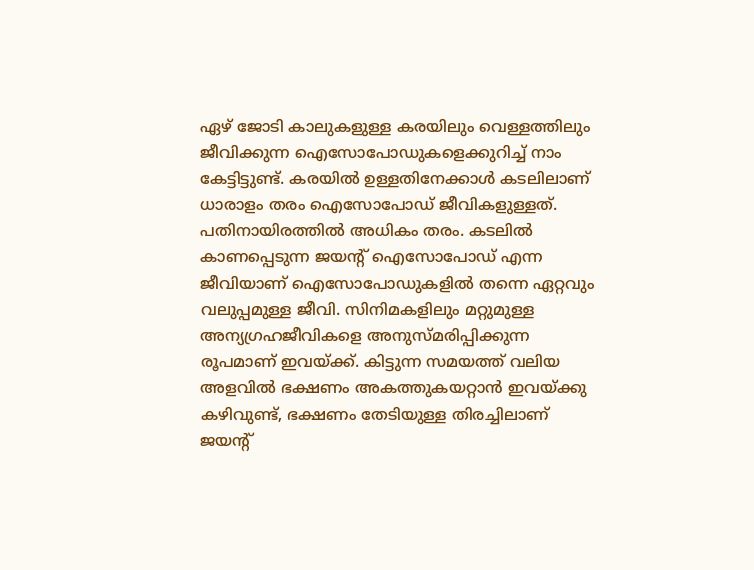ഏഴ് ജോടി കാലുകളുള്ള കരയിലും വെള്ളത്തിലും ജീവിക്കുന്ന ഐസോപോഡുകളെക്കുറിച്ച് നാം കേട്ടിട്ടുണ്ട്. കരയില്‍ ഉള്ളതിനേക്കാള്‍ കടലിലാണ് ധാരാളം തരം ഐസോപോഡ് ജീവികളുള്ളത്. പതിനായിരത്തില്‍ അധികം തരം. കടലില്‍ കാണപ്പെടുന്ന ജയന്റ് ഐസോപോഡ് എന്ന ജീവിയാണ് ഐസോപോഡുകളില്‍ തന്നെ ഏറ്റവും വലുപ്പമുള്ള ജീവി. സിനിമകളിലും മറ്റുമുള്ള അന്യഗ്രഹജീവികളെ അനുസ്മരിപ്പിക്കുന്ന രൂപമാണ് ഇവയ്ക്ക്. കിട്ടുന്ന സമയത്ത് വലിയ അളവില്‍ ഭക്ഷണം അകത്തുകയറ്റാന്‍ ഇവയ്ക്കു കഴിവുണ്ട്, ഭക്ഷണം തേടിയുള്ള തിരച്ചിലാണ് ജയന്റ്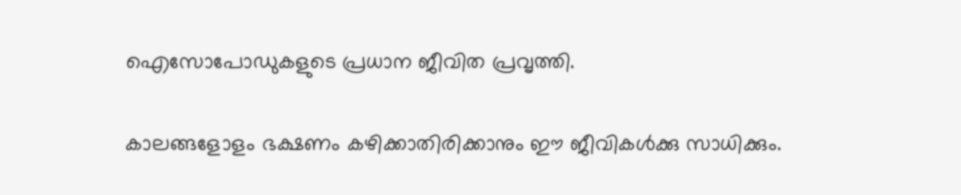ഐസോപോഡുകളുടെ പ്രധാന ജീവിത പ്രവൃത്തി.

കാലങ്ങളോളം ഭക്ഷണം കഴിക്കാതിരിക്കാനും ഈ ജീവികള്‍ക്കു സാധിക്കും.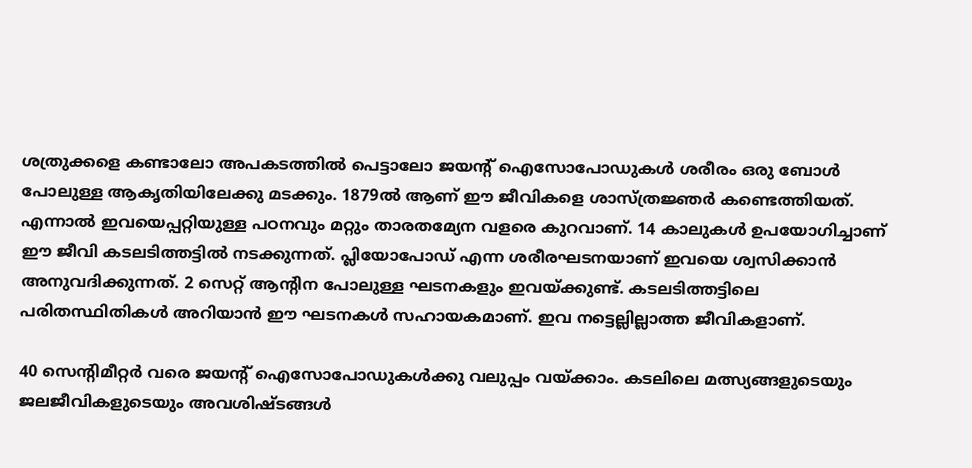ശത്രുക്കളെ കണ്ടാലോ അപകടത്തില്‍ പെട്ടാലോ ജയന്റ് ഐസോപോഡുകള്‍ ശരീരം ഒരു ബോള്‍ പോലുള്ള ആകൃതിയിലേക്കു മടക്കും. 1879ല്‍ ആണ് ഈ ജീവികളെ ശാസ്ത്രജ്ഞര്‍ കണ്ടെത്തിയത്. എന്നാല്‍ ഇവയെപ്പറ്റിയുള്ള പഠനവും മറ്റും താരതമ്യേന വളരെ കുറവാണ്. 14 കാലുകള്‍ ഉപയോഗിച്ചാണ് ഈ ജീവി കടലടിത്തട്ടില്‍ നടക്കുന്നത്. പ്ലിയോപോഡ് എന്ന ശരീരഘടനയാണ് ഇവയെ ശ്വസിക്കാന്‍ അനുവദിക്കുന്നത്. 2 സെറ്റ് ആന്റിന പോലുള്ള ഘടനകളും ഇവയ്ക്കുണ്ട്. കടലടിത്തട്ടിലെ പരിതസ്ഥിതികള്‍ അറിയാന്‍ ഈ ഘടനകള്‍ സഹായകമാണ്. ഇവ നട്ടെല്ലില്ലാത്ത ജീവികളാണ്.

40 സെന്റിമീറ്റര്‍ വരെ ജയന്റ് ഐസോപോഡുകള്‍ക്കു വലുപ്പം വയ്ക്കാം. കടലിലെ മത്സ്യങ്ങളുടെയും ജലജീവികളുടെയും അവശിഷ്ടങ്ങള്‍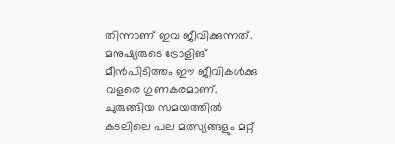തിന്നാണ് ഇവ ജീവിക്കുന്നത്. മനുഷ്യരുടെ ട്രോളിങ് മീന്‍പിടിത്തം ഈ ജീവികള്‍ക്കു വളരെ ഗുണകരമാണ്. ചുരുങ്ങിയ സമയത്തില്‍ കടലിലെ പല മത്സ്യങ്ങളും മറ്റ്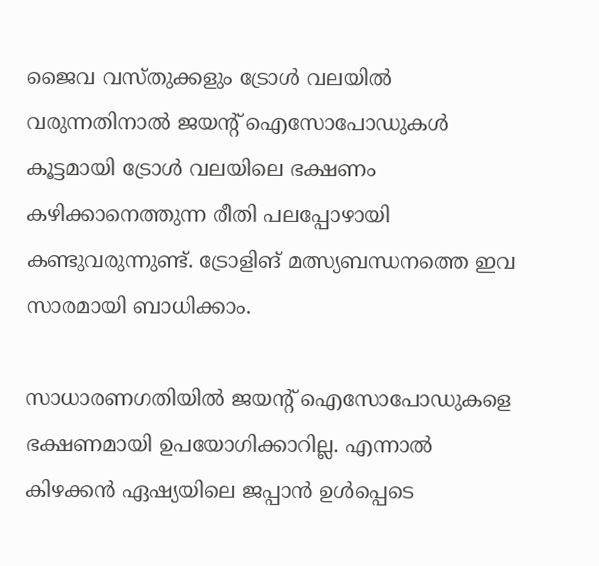ജൈവ വസ്തുക്കളും ട്രോള്‍ വലയില്‍ വരുന്നതിനാല്‍ ജയന്റ് ഐസോപോഡുകള്‍ കൂട്ടമായി ട്രോള്‍ വലയിലെ ഭക്ഷണം കഴിക്കാനെത്തുന്ന രീതി പലപ്പോഴായി കണ്ടുവരുന്നുണ്ട്. ട്രോളിങ് മത്സ്യബന്ധനത്തെ ഇവ സാരമായി ബാധിക്കാം.

സാധാരണഗതിയില്‍ ജയന്റ് ഐസോപോഡുകളെ ഭക്ഷണമായി ഉപയോഗിക്കാറില്ല. എന്നാല്‍ കിഴക്കന്‍ ഏഷ്യയിലെ ജപ്പാന്‍ ഉള്‍പ്പെടെ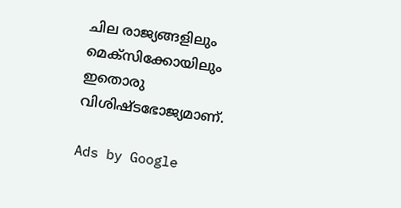ചില രാജ്യങ്ങളിലും മെക്‌സിക്കോയിലും ഇതൊരു വിശിഷ്ടഭോജ്യമാണ്.

Ads by Google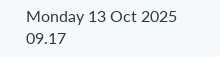Monday 13 Oct 2025 09.17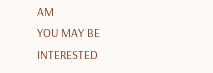AM
YOU MAY BE INTERESTED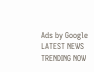Ads by Google
LATEST NEWS
TRENDING NOW